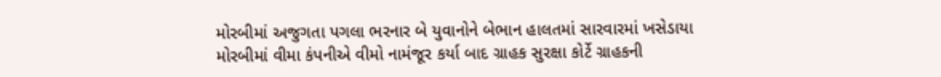મોરબીમાં અજુગતા પગલા ભરનાર બે યુવાનોને બેભાન હાલતમાં સારવારમાં ખસેડાયા
મોરબીમાં વીમા કંપનીએ વીમો નામંજૂર કર્યા બાદ ગ્રાહક સુરક્ષા કોર્ટે ગ્રાહકની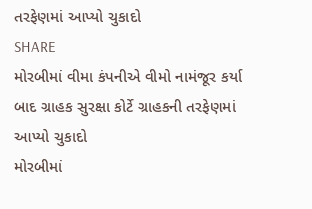તરફેણમાં આપ્યો ચુકાદો
SHARE
મોરબીમાં વીમા કંપનીએ વીમો નામંજૂર કર્યા બાદ ગ્રાહક સુરક્ષા કોર્ટે ગ્રાહકની તરફેણમાં આપ્યો ચુકાદો
મોરબીમાં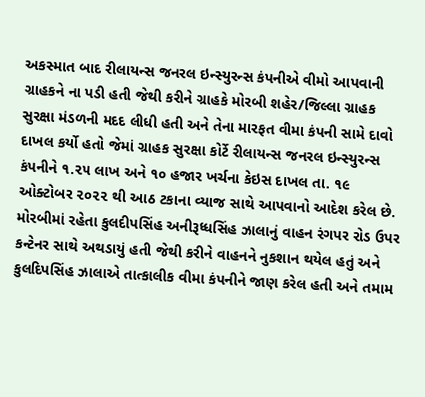અકસ્માત બાદ રીલાયન્સ જનરલ ઇન્સ્યુરન્સ કંપનીએ વીમો આપવાની ગ્રાહકને ના પડી હતી જેથી કરીને ગ્રાહકે મોરબી શહેર/જિલ્લા ગ્રાહક સુરક્ષા મંડળની મદદ લીધી હતી અને તેના મારફત વીમા કંપની સામે દાવો દાખલ કર્યો હતો જેમાં ગ્રાહક સુરક્ષા કોર્ટે રીલાયન્સ જનરલ ઇન્સ્યુરન્સ કંપનીને ૧.૨૫ લાખ અને ૧૦ હજાર ખર્ચના કેઇસ દાખલ તા. ૧૯ ઓક્ટોબર ૨૦૨૨ થી આઠ ટકાના વ્યાજ સાથે આપવાનો આદેશ કરેલ છે.
મોરબીમાં રહેતા કુલદીપસિંહ અનીરૂધ્ધસિંહ ઝાલાનું વાહન રંગપર રોડ ઉપર કન્ટેનર સાથે અથડાયું હતી જેથી કરીને વાહનને નુકશાન થયેલ હતું અને કુલદિપસિંહ ઝાલાએ તાત્કાલીક વીમા કંપનીને જાણ કરેલ હતી અને તમામ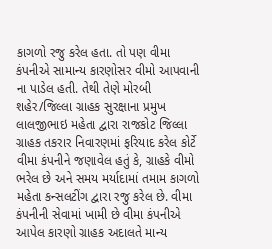કાગળો રજુ કરેલ હતા. તો પણ વીમા કંપનીએ સામાન્ય કારણોસર વીમો આપવાની ના પાડેલ હતી. તેથી તેણે મોરબી શહેર/જિલ્લા ગ્રાહક સુરક્ષાના પ્રમુખ લાલજીભાઇ મહેતા દ્વારા રાજકોટ જિલ્લા ગ્રાહક તકરાર નિવારણમાં ફરિયાદ કરેલ કોર્ટે વીમા કંપનીને જણાવેલ હતું કે, ગ્રાહકે વીમો ભરેલ છે અને સમય મર્યાદામાં તમામ કાગળો મહેતા કન્સલટીંગ દ્વારા રજુ કરેલ છે. વીમા કંપનીની સેવામાં ખામી છે વીમા કંપનીએ આપેલ કારણો ગ્રાહક અદાલતે માન્ય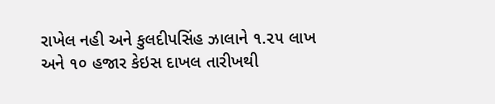રાખેલ નહી અને કુલદીપસિંહ ઝાલાને ૧.૨૫ લાખ અને ૧૦ હજાર કેઇસ દાખલ તારીખથી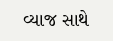વ્યાજ સાથે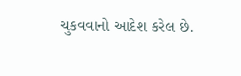ચુકવવાનો આદેશ કરેલ છે.